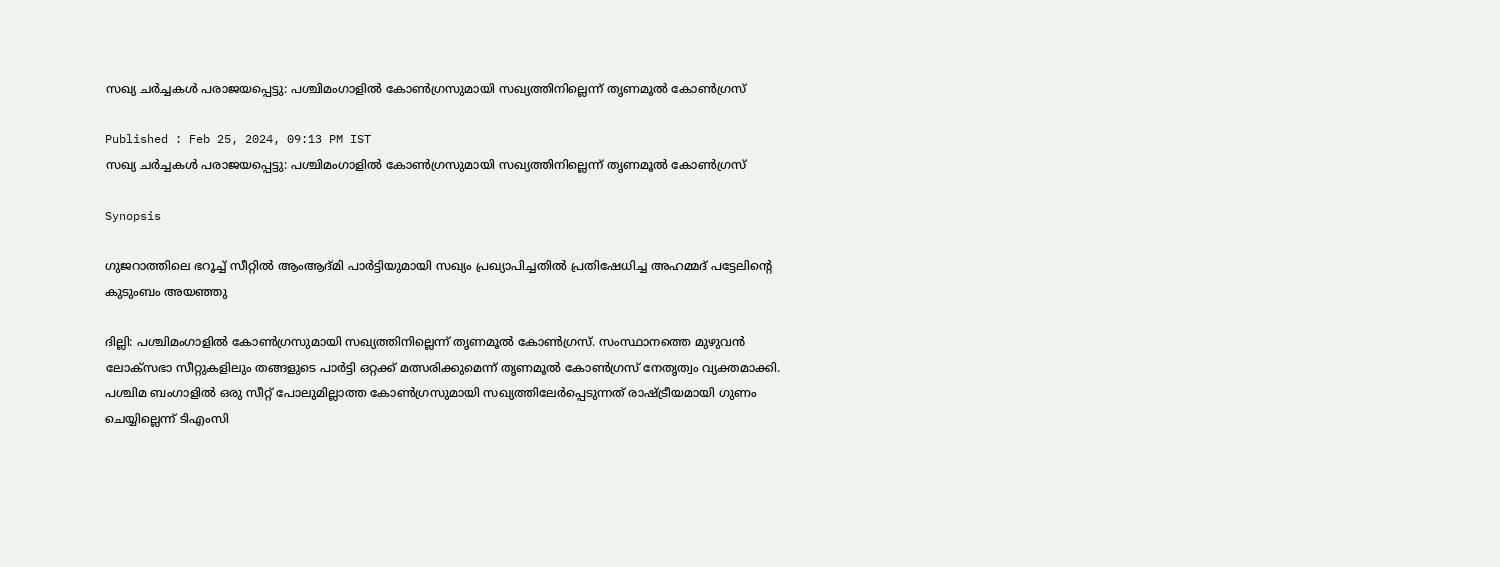സഖ്യ ചര്‍ച്ചകൾ പരാജയപ്പെട്ടു: പശ്ചിമംഗാളില്‍ കോണ്‍ഗ്രസുമായി സഖ്യത്തിനില്ലെന്ന് തൃണമൂല്‍ കോണ്‍ഗ്രസ്

Published : Feb 25, 2024, 09:13 PM IST
സഖ്യ ചര്‍ച്ചകൾ പരാജയപ്പെട്ടു: പശ്ചിമംഗാളില്‍ കോണ്‍ഗ്രസുമായി സഖ്യത്തിനില്ലെന്ന് തൃണമൂല്‍ കോണ്‍ഗ്രസ്

Synopsis

ഗുജറാത്തിലെ ഭറൂച്ച് സീറ്റില്‍ ആംആദ്മി പാര്‍ട്ടിയുമായി സഖ്യം പ്രഖ്യാപിച്ചതില്‍ പ്രതിഷേധിച്ച അഹമ്മദ് പട്ടേലിന്‍റെ കുടുംബം അയഞ്ഞു

ദില്ലി: പശ്ചിമംഗാളില്‍ കോണ്‍ഗ്രസുമായി സഖ്യത്തിനില്ലെന്ന് തൃണമൂല്‍ കോണ്‍ഗ്രസ്. സംസ്ഥാനത്തെ മുഴുവൻ ലോക്‌സഭാ സീറ്റുകളിലും തങ്ങളുടെ പാര്‍ട്ടി ഒറ്റക്ക് മത്സരിക്കുമെന്ന് തൃണമൂല്‍ കോണ്‍ഗ്രസ് നേതൃത്വം വ്യക്തമാക്കി. പശ്ചിമ ബംഗാളില്‍ ഒരു സീറ്റ് പോലുമില്ലാത്ത കോണ്‍ഗ്രസുമായി സഖ്യത്തിലേര്‍പ്പെടുന്നത് രാഷ്ട്രീയമായി ഗുണം ചെയ്യില്ലെന്ന് ടിഎംസി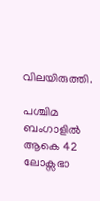വിലയിരുത്തി.

പശ്ചിമ ബംഗാളില്‍ ആകെ 42 ലോക്സഭാ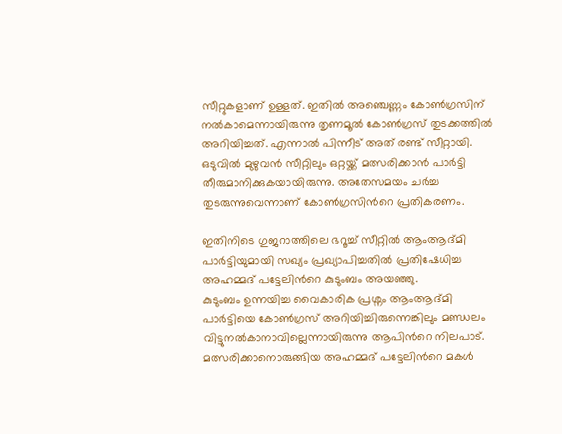സീറ്റുകളാണ് ഉള്ളത്. ഇതിൽ അഞ്ചെണ്ണം കോണ്‍ഗ്രസിന് നല്‍കാമെന്നായിരുന്നു തൃണമൂല്‍ കോണ്‍ഗ്രസ് തുടക്കത്തില്‍ അറിയിച്ചത്. എന്നാൽ പിന്നീട് അത് രണ്ട് സീറ്റായി. ഒടുവില്‍ മുഴുവന്‍ സീറ്റിലും ഒറ്റയ്ക്ക് മത്സരിക്കാന്‍ പാര്‍ട്ടി തീരുമാനിക്കുകയായിരുന്നു. അതേസമയം ചര്‍ച്ച തുടരുന്നുവെന്നാണ് കോണ്‍ഗ്രസിന്‍റെ പ്രതികരണം.

ഇതിനിടെ ഗുജറാത്തിലെ ഭറൂച്ച് സീറ്റില്‍ ആംആദ്മി പാര്‍ട്ടിയുമായി സഖ്യം പ്രഖ്യാപിച്ചതില്‍ പ്രതിഷേധിച്ച അഹമ്മദ് പട്ടേലിന്‍റെ കുടുംബം അയഞ്ഞു.
കുടുംബം ഉന്നയിച്ച വൈകാരിക പ്രശ്നം ആംആദ്മി പാര്‍ട്ടിയെ കോൺഗ്രസ് അറിയിച്ചിരുന്നെങ്കിലും മണ്ഡലം വിട്ടുനല്‍കാനാവില്ലെന്നായിരുന്നു ആപിന്‍റെ നിലപാട്. മത്സരിക്കാനൊരുങ്ങിയ അഹമ്മദ് പട്ടേലിന്‍റെ മകള്‍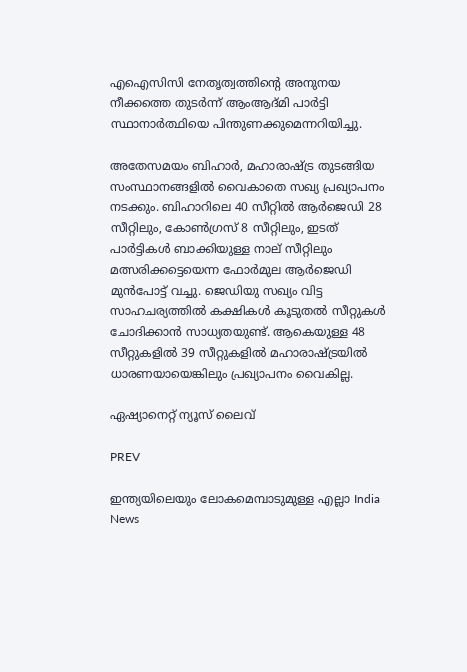എഐസിസി നേതൃത്വത്തിന്‍റെ അനുനയ നീക്കത്തെ തുടര്‍ന്ന് ആംആദ്മി പാര്‍ട്ടി സ്ഥാനാര്‍ത്ഥിയെ പിന്തുണക്കുമെന്നറിയിച്ചു.

അതേസമയം ബിഹാര്‍, മഹാരാഷ്ട്ര തുടങ്ങിയ സംസ്ഥാനങ്ങളില്‍ വൈകാതെ സഖ്യ പ്രഖ്യാപനം നടക്കും. ബിഹാറിലെ 40 സീറ്റില്‍ ആര്‍ജെഡി 28 സീറ്റിലും, കോണ്‍ഗ്രസ് 8 സീറ്റിലും, ഇടത് പാര്‍ട്ടികള്‍ ബാക്കിയുള്ള നാല് സീറ്റിലും മത്സരിക്കട്ടെയെന്ന ഫോര്‍മുല ആര്‍ജെഡി മുന്‍പോട്ട് വച്ചു. ജെഡിയു സഖ്യം വിട്ട സാഹചര്യത്തില്‍ കക്ഷികള്‍ കൂടുതല്‍ സീറ്റുകള്‍  ചോദിക്കാൻ സാധ്യതയുണ്ട്. ആകെയുള്ള 48 സീറ്റുകളിൽ 39 സീറ്റുകളില്‍ മഹാരാഷ്ട്രയിൽ ധാരണയായെങ്കിലും പ്രഖ്യാപനം വൈകില്ല.

ഏഷ്യാനെറ്റ് ന്യൂസ് ലൈവ്

PREV

ഇന്ത്യയിലെയും ലോകമെമ്പാടുമുള്ള എല്ലാ India News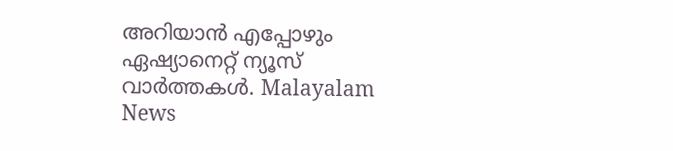അറിയാൻ എപ്പോഴും ഏഷ്യാനെറ്റ് ന്യൂസ് വാർത്തകൾ. Malayalam News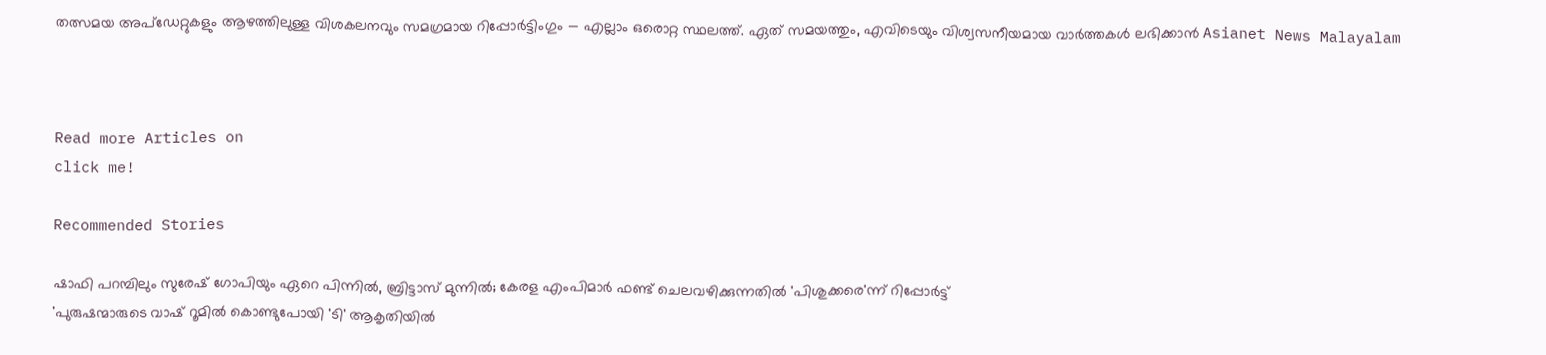തത്സമയ അപ്‌ഡേറ്റുകളും ആഴത്തിലുള്ള വിശകലനവും സമഗ്രമായ റിപ്പോർട്ടിംഗും — എല്ലാം ഒരൊറ്റ സ്ഥലത്ത്. ഏത് സമയത്തും, എവിടെയും വിശ്വസനീയമായ വാർത്തകൾ ലഭിക്കാൻ Asianet News Malayalam



Read more Articles on
click me!

Recommended Stories

ഷാഫി പറമ്പിലും സുരേഷ് ഗോപിയും ഏറെ പിന്നില്‍, ബ്രിട്ടാസ് മുന്നില്‍; കേരള എംപിമാര്‍ ഫണ്ട് ചെലവഴിക്കുന്നതില്‍ 'പിശുക്കരെ'ന്ന് റിപ്പോര്‍ട്ട്
'പുരുഷന്മാരുടെ വാഷ് റൂമില്‍ കൊണ്ടുപോയി 'ടി' ആകൃതിയില്‍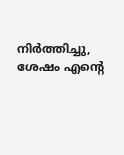നിര്‍ത്തിച്ചു, ശേഷം എന്‍റെ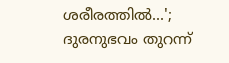ശരീരത്തില്‍...'; ദുരനുഭവം തുറന്ന്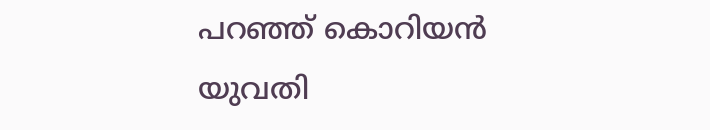പറഞ്ഞ് കൊറിയന്‍ യുവതി